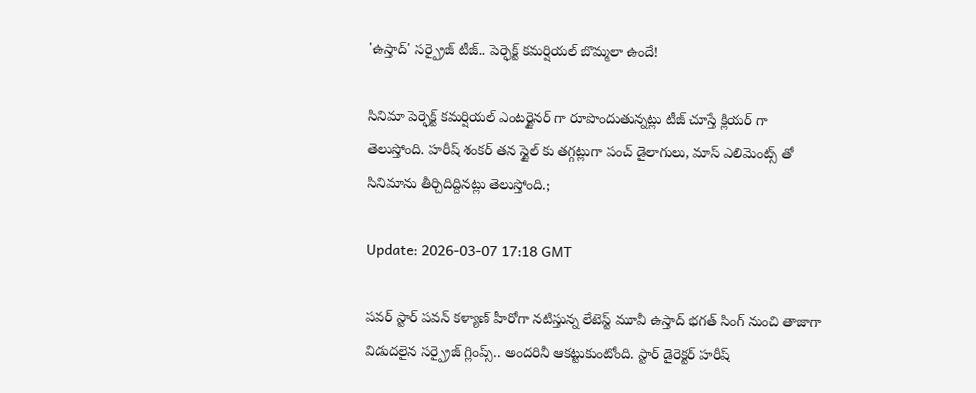'ఉస్తాద్' సర్ప్రైజ్ టీజ్.. పెర్ఫెక్ట్ కమర్షియల్ బొమ్మలా ఉందే!

సినిమా పెర్ఫెక్ట్ కమర్షియల్ ఎంటర్టైనర్‌ గా రూపొందుతున్నట్లు టీజ్ చూస్తే క్లియర్ గా తెలుస్తోంది. హరీష్ శంకర్ తన స్టైల్‌ కు తగ్గట్లుగా పంచ్ డైలాగులు, మాస్ ఎలిమెంట్స్‌ తో సినిమాను తీర్చిదిద్దినట్లు తెలుస్తోంది.;

Update: 2026-03-07 17:18 GMT

పవర్ స్టార్ పవన్ కళ్యాణ్ హీరోగా నటిస్తున్న లేటెస్ట్ మూవీ ఉస్తాద్ భగత్ సింగ్ నుంచి తాజాగా విడుదలైన సర్ప్రైజ్ గ్లింప్స్.. అందరినీ ఆకట్టుకుంటోంది. స్టార్ డైరెక్టర్ హరీష్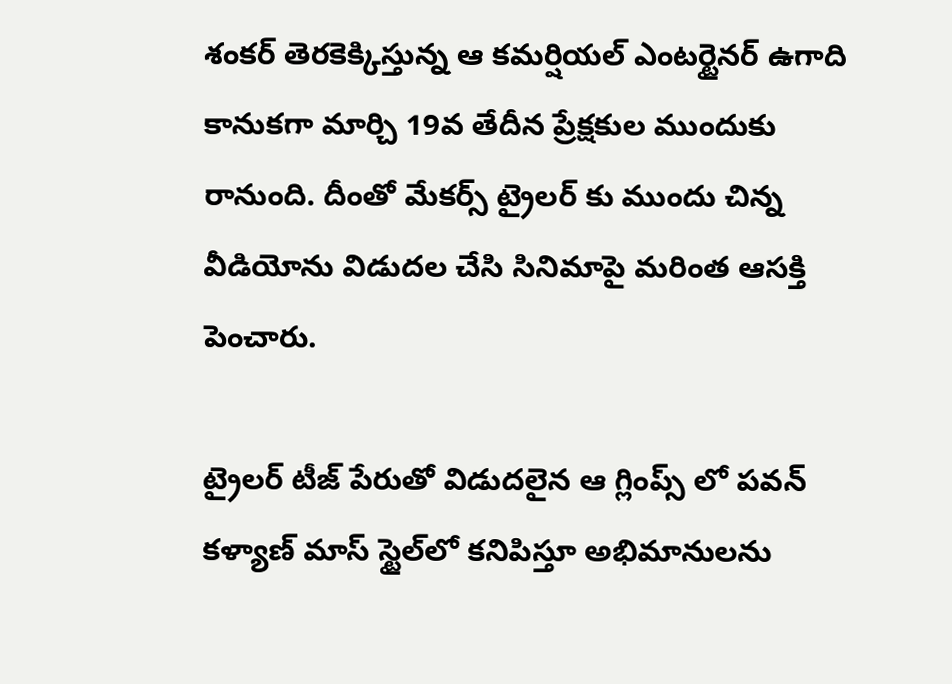శంకర్ తెరకెక్కిస్తున్న ఆ కమర్షియల్ ఎంటర్టైనర్ ఉగాది కానుకగా మార్చి 19వ తేదీన ప్రేక్షకుల ముందుకు రానుంది. దీంతో మేకర్స్ ట్రైలర్‌ కు ముందు చిన్న వీడియోను విడుదల చేసి సినిమాపై మరింత ఆసక్తి పెంచారు.

ట్రైలర్ టీజ్ పేరుతో విడుదలైన ఆ గ్లింప్స్ లో పవన్ కళ్యాణ్ మాస్ స్టైల్‌లో కనిపిస్తూ అభిమానులను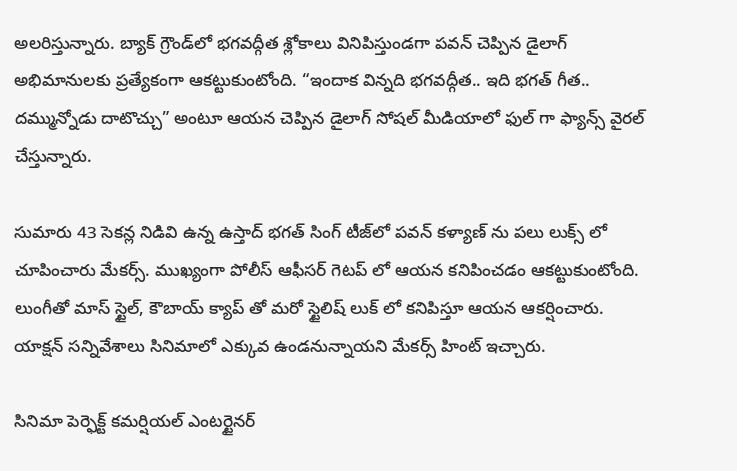అలరిస్తున్నారు. బ్యాక్‌ గ్రౌండ్‌లో భగవద్గీత శ్లోకాలు వినిపిస్తుండగా పవన్ చెప్పిన డైలాగ్ అభిమానులకు ప్రత్యేకంగా ఆకట్టుకుంటోంది. “ఇందాక విన్నది భగవద్గీత.. ఇది భగత్ గీత.. దమ్మున్నోడు దాటొచ్చు” అంటూ ఆయన చెప్పిన డైలాగ్ సోషల్ మీడియాలో ఫుల్ గా ఫ్యాన్స్ వైరల్ చేస్తున్నారు.

సుమారు 43 సెకన్ల నిడివి ఉన్న ఉస్తాద్ భగత్ సింగ్ టీజ్‌లో పవన్ కళ్యాణ్‌ ను పలు లుక్స్‌ లో చూపించారు మేకర్స్. ముఖ్యంగా పోలీస్ ఆఫీసర్ గెటప్‌ లో ఆయన కనిపించడం ఆకట్టుకుంటోంది. లుంగీతో మాస్ స్టైల్, కౌబాయ్ క్యాప్ తో మరో స్టైలిష్ లుక్‌ లో కనిపిస్తూ ఆయన ఆకర్షించారు. యాక్షన్ సన్నివేశాలు సినిమాలో ఎక్కువ ఉండనున్నాయని మేకర్స్ హింట్ ఇచ్చారు.

సినిమా పెర్ఫెక్ట్ కమర్షియల్ ఎంటర్టైనర్‌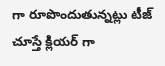గా రూపొందుతున్నట్లు టీజ్ చూస్తే క్లియర్ గా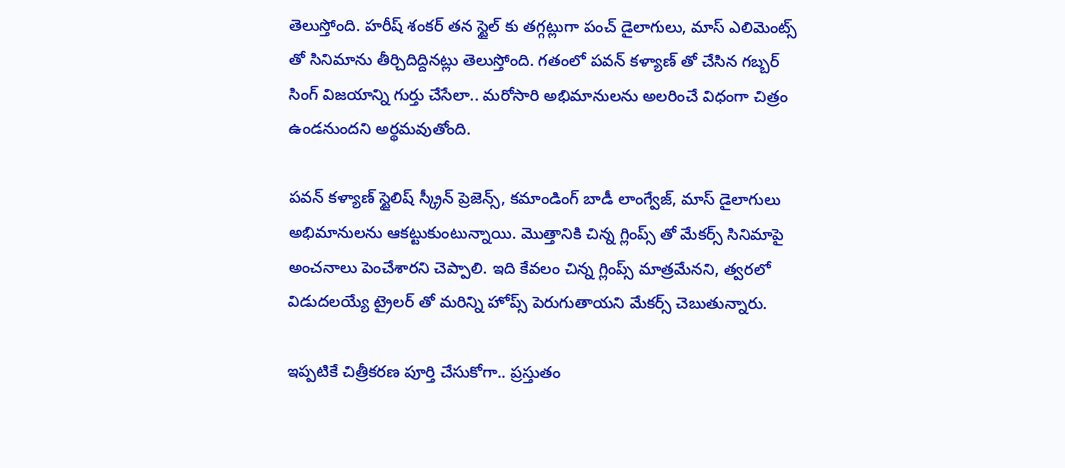తెలుస్తోంది. హరీష్ శంకర్ తన స్టైల్‌ కు తగ్గట్లుగా పంచ్ డైలాగులు, మాస్ ఎలిమెంట్స్‌ తో సినిమాను తీర్చిదిద్దినట్లు తెలుస్తోంది. గతంలో పవన్ కళ్యాణ్‌ తో చేసిన గబ్బర్ సింగ్ విజయాన్ని గుర్తు చేసేలా.. మరోసారి అభిమానులను అలరించే విధంగా చిత్రం ఉండనుందని అర్థమవుతోంది.

పవన్ కళ్యాణ్ స్టైలిష్ స్క్రీన్ ప్రెజెన్స్, కమాండింగ్ బాడీ లాంగ్వేజ్, మాస్ డైలాగులు అభిమానులను ఆకట్టుకుంటున్నాయి. మొత్తానికి చిన్న గ్లింప్స్ తో మేకర్స్ సినిమాపై అంచనాలు పెంచేశారని చెప్పాలి. ఇది కేవలం చిన్న గ్లింప్స్ మాత్రమేనని, త్వరలో విడుదలయ్యే ట్రైలర్‌ తో మరిన్ని హోప్స్ పెరుగుతాయని మేకర్స్ చెబుతున్నారు.

ఇప్పటికే చిత్రీకరణ పూర్తి చేసుకోగా.. ప్రస్తుతం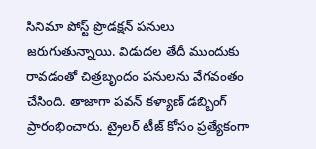సినిమా పోస్ట్ ప్రొడక్షన్ పనులు జరుగుతున్నాయి. విడుదల తేదీ ముందుకు రావడంతో చిత్రబృందం పనులను వేగవంతం చేసింది. తాజాగా పవన్ కళ్యాణ్ డబ్బింగ్ ప్రారంభించారు. ట్రైలర్ టీజ్ కోసం ప్రత్యేకంగా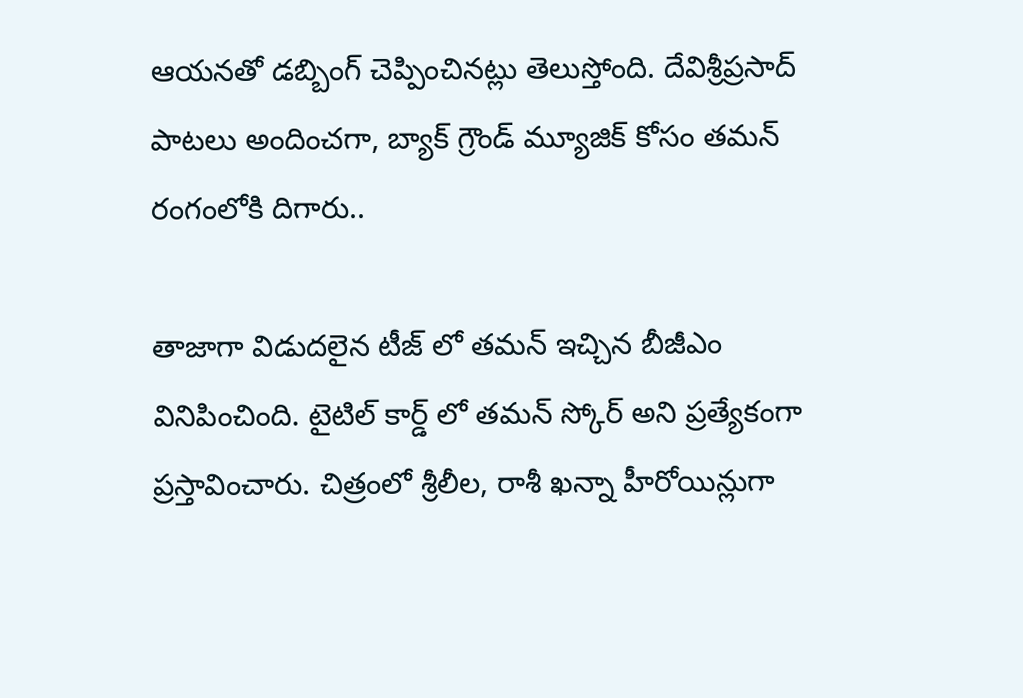ఆయనతో డబ్బింగ్ చెప్పించినట్లు తెలుస్తోంది. దేవిశ్రీప్రసాద్ పాటలు అందించగా, బ్యాక్‌ గ్రౌండ్ మ్యూజిక్ కోసం తమన్ రంగంలోకి దిగారు..

తాజాగా విడుదలైన టీజ్‌ లో తమన్ ఇచ్చిన బీజీఎం వినిపించింది. టైటిల్ కార్డ్‌ లో తమన్ స్కోర్ అని ప్రత్యేకంగా ప్రస్తావించారు. చిత్రంలో శ్రీలీల, రాశీ ఖన్నా హీరోయిన్లుగా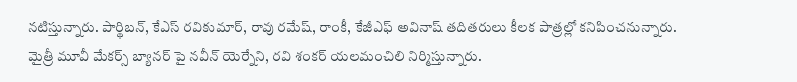నటిస్తున్నారు. పార్థిబన్, కేఎస్ రవికుమార్, రావు రమేష్, రాంకీ, కేజీఎఫ్ అవినాష్ తదితరులు కీలక పాత్రల్లో కనిపించనున్నారు. మైత్రీ మూవీ మేకర్స్ బ్యానర్‌ పై నవీన్ యెర్నేని, రవి శంకర్ యలమంచిలి నిర్మిస్తున్నారు.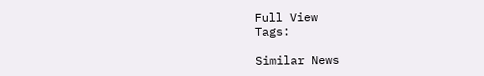Full View
Tags:

Similar News